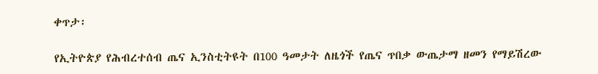ቀጥታ፡

የኢትዮጵያ የሕብረተሰብ ጤና ኢንስቲትዩት በ100 ዓመታት ለዜጎች የጤና ጥበቃ ውጤታማ ዘመን የማይሽረው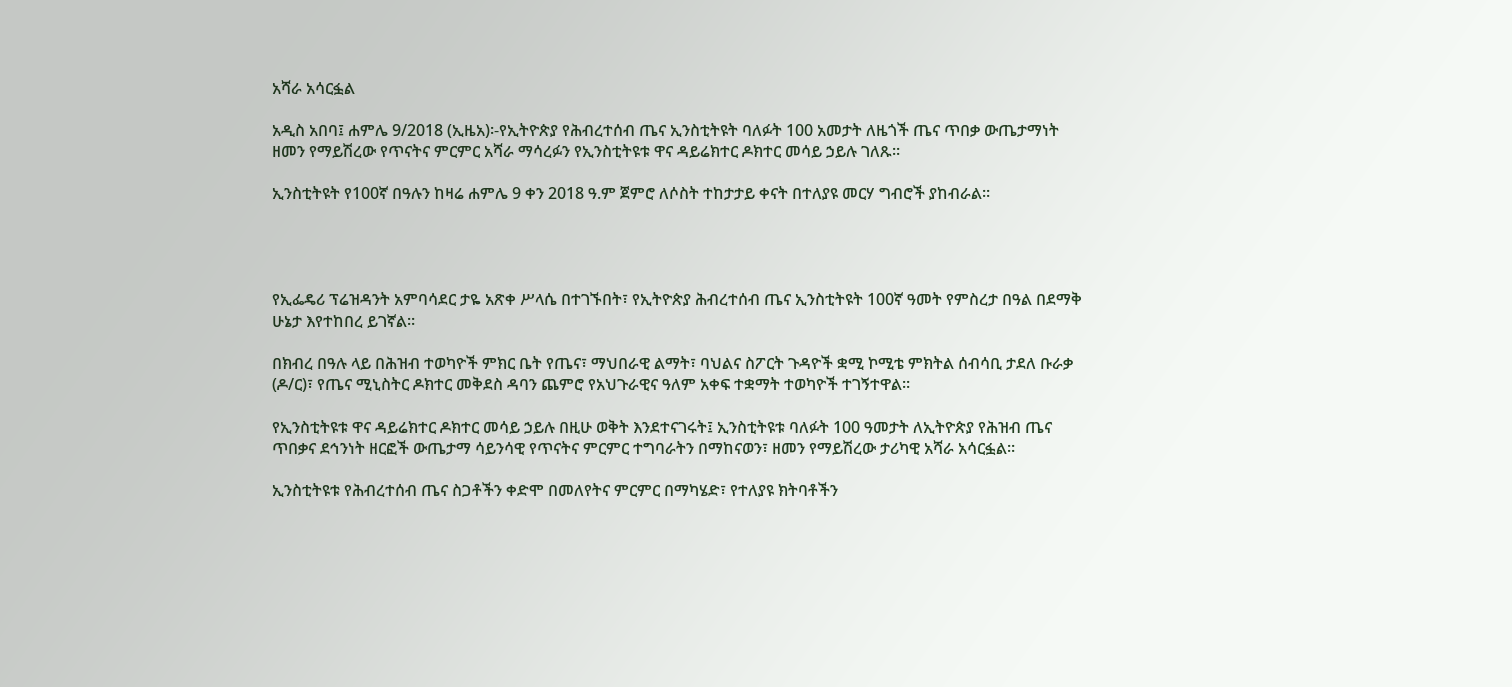አሻራ አሳርፏል

አዲስ አበባ፤ ሐምሌ 9/2018 (ኢዜአ)፡-የኢትዮጵያ የሕብረተሰብ ጤና ኢንስቲትዩት ባለፉት 100 አመታት ለዜጎች ጤና ጥበቃ ውጤታማነት ዘመን የማይሽረው የጥናትና ምርምር አሻራ ማሳረፉን የኢንስቲትዩቱ ዋና ዳይሬክተር ዶክተር መሳይ ኃይሉ ገለጹ።

ኢንስቲትዩት የ100ኛ በዓሉን ከዛሬ ሐምሌ 9 ቀን 2018 ዓ.ም ጀምሮ ለሶስት ተከታታይ ቀናት በተለያዩ መርሃ ግብሮች ያከብራል።




የኢፌዴሪ ፕሬዝዳንት አምባሳደር ታዬ አጽቀ ሥላሴ በተገኙበት፣ የኢትዮጵያ ሕብረተሰብ ጤና ኢንስቲትዩት 100ኛ ዓመት የምስረታ በዓል በደማቅ ሁኔታ እየተከበረ ይገኛል።

በክብረ በዓሉ ላይ በሕዝብ ተወካዮች ምክር ቤት የጤና፣ ማህበራዊ ልማት፣ ባህልና ስፖርት ጉዳዮች ቋሚ ኮሚቴ ምክትል ሰብሳቢ ታደለ ቡራቃ (ዶ/ር)፣ የጤና ሚኒስትር ዶክተር መቅደስ ዳባን ጨምሮ የአህጉራዊና ዓለም አቀፍ ተቋማት ተወካዮች ተገኝተዋል።

የኢንስቲትዩቱ ዋና ዳይሬክተር ዶክተር መሳይ ኃይሉ በዚሁ ወቅት እንደተናገሩት፤ ኢንስቲትዩቱ ባለፉት 100 ዓመታት ለኢትዮጵያ የሕዝብ ጤና ጥበቃና ደኅንነት ዘርፎች ውጤታማ ሳይንሳዊ የጥናትና ምርምር ተግባራትን በማከናወን፣ ዘመን የማይሽረው ታሪካዊ አሻራ አሳርፏል።

ኢንስቲትዩቱ የሕብረተሰብ ጤና ስጋቶችን ቀድሞ በመለየትና ምርምር በማካሄድ፣ የተለያዩ ክትባቶችን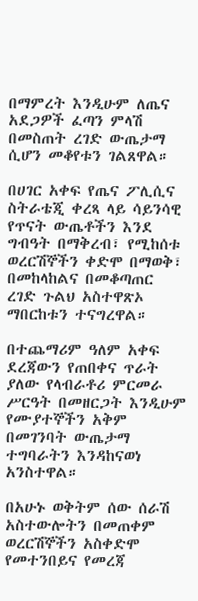በማምረት እንዲሁም ለጤና አደጋዎች ፈጣን ምላሽ በመስጠት ረገድ ውጤታማ ሲሆን መቆየቱን ገልጸዋል።

በሀገር አቀፍ የጤና ፖሊሲና ስትራቴጂ ቀረጻ ላይ ሳይንሳዊ የጥናት ውጤቶችን እንደ ግብዓት በማቅረብ፣ የሚከሰቱ ወረርሽኞችን ቀድሞ በማወቅ፣ በመከላከልና በመቆጣጠር ረገድ ጉልህ አስተዋጽኦ ማበርከቱን ተናግረዋል።

በተጨማሪም ዓለም አቀፍ ደረጃውን የጠበቀና ጥራት ያለው የላብራቶሪ ምርመራ ሥርዓት በመዘርጋት እንዲሁም የሙያተኞችን አቅም በመገንባት ውጤታማ ተግባራትን እንዳከናወነ አንስተዋል።

በአሁኑ ወቅትም ሰው ሰራሽ አስተውሎትን በመጠቀም ወረርሽኞችን አስቀድሞ የመተንበይና የመረጃ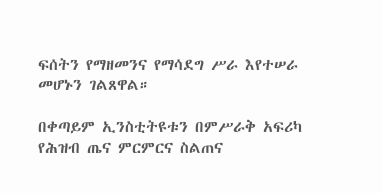ፍሰትን የማዘመንና የማሳደግ ሥራ እየተሠራ መሆኑን ገልጸዋል።

በቀጣይም ኢንስቲትዩቱን በምሥራቅ አፍሪካ የሕዝብ ጤና ምርምርና ስልጠና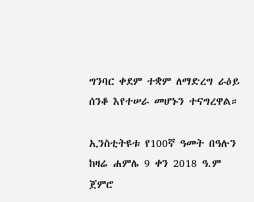ግንባር ቀደም ተቋም ለማድረግ ራዕይ ሰንቆ እየተሠራ መሆኑን ተናግረዋል።

ኢንስቲትዩቱ የ100ኛ ዓመት በዓሉን ከዛሬ ሐምሌ 9 ቀን 2018 ዓ.ም ጀምሮ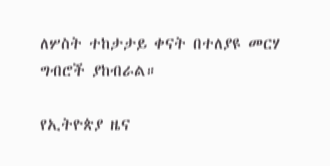ለሦስት ተከታታይ ቀናት በተለያዩ መርሃ ግብሮች ያከብራል።

የኢትዮጵያ ዜና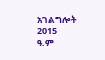አገልግሎት
2015
ዓ.ም